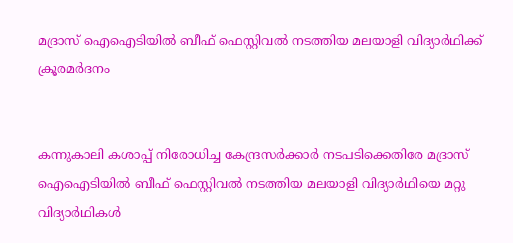മദ്രാസ് ഐഐടിയില്‍ ബീഫ് ഫെസ്റ്റിവല്‍ നടത്തിയ മലയാളി വിദ്യാര്‍ഥിക്ക് ക്രൂരമര്‍ദനം


കന്നുകാലി കശാപ്പ് നിരോധിച്ച കേന്ദ്രസര്‍ക്കാര്‍ നടപടിക്കെതിരേ മദ്രാസ് ഐഐടിയില്‍ ബീഫ് ഫെസ്റ്റിവല്‍ നടത്തിയ മലയാളി വിദ്യാര്‍ഥിയെ മറ്റു വിദ്യാര്‍ഥികള്‍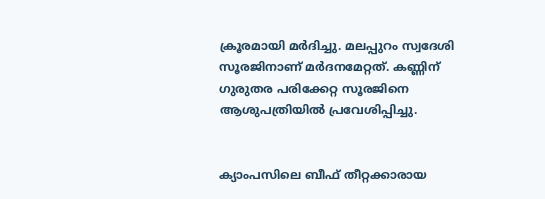ക്രൂരമായി മര്‍ദിച്ചു. മലപ്പുറം സ്വദേശി സൂരജിനാണ് മര്‍ദനമേറ്റത്. കണ്ണിന് ഗുരുതര പരിക്കേറ്റ സൂരജിനെ ആശുപത്രിയില്‍ പ്രവേശിപ്പിച്ചു.


ക്യാംപസിലെ ബീഫ് തീറ്റക്കാരായ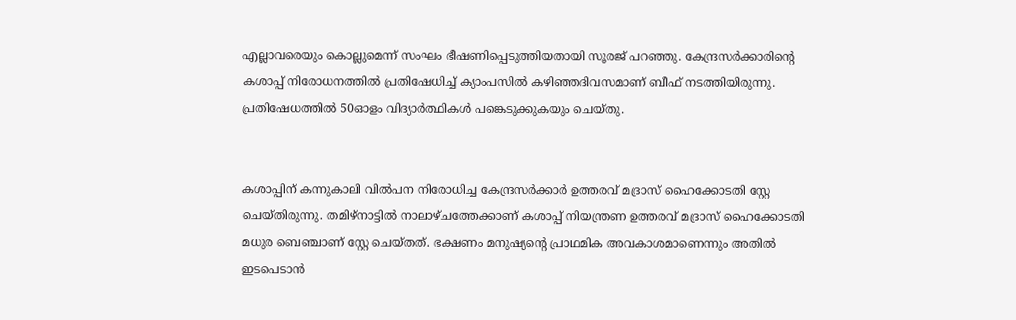എല്ലാവരെയും കൊല്ലുമെന്ന് സംഘം ഭീഷണിപ്പെടുത്തിയതായി സൂരജ് പറഞ്ഞു. കേന്ദ്രസര്‍ക്കാരിന്‍റെ കശാപ്പ് നിരോധനത്തില്‍ പ്രതിഷേധിച്ച്‌ ക്യാംപസില്‍ കഴിഞ്ഞദിവസമാണ് ബീഫ് നടത്തിയിരുന്നു. പ്രതിഷേധത്തില്‍ 50ഓളം വിദ്യാര്‍ത്ഥികള്‍ പങ്കെടുക്കുകയും ചെയ്തു.


കശാപ്പിന് കന്നുകാലി വില്‍പന നിരോധിച്ച കേന്ദ്രസര്‍ക്കാര്‍ ഉത്തരവ് മദ്രാസ് ഹൈക്കോടതി സ്റ്റേ ചെയ്തിരുന്നു. തമിഴ്നാട്ടില്‍ നാലാഴ്ചത്തേക്കാണ് കശാപ്പ് നിയന്ത്രണ ഉത്തരവ് മദ്രാസ് ഹൈക്കോടതി മധുര ബെഞ്ചാണ് സ്റ്റേ ചെയ്തത്. ഭക്ഷണം മനുഷ്യന്‍റെ പ്രാഥമിക അവകാശമാണെന്നും അതില്‍ ഇടപെടാന്‍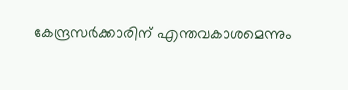കേന്ദ്രസര്‍ക്കാരിന് എന്തവകാശമെന്നും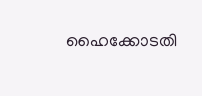ഹൈക്കോടതി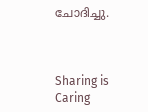ചോദിച്ചു.



Sharing is Caring